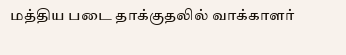மத்திய படை தாக்குதலில் வாக்காளர்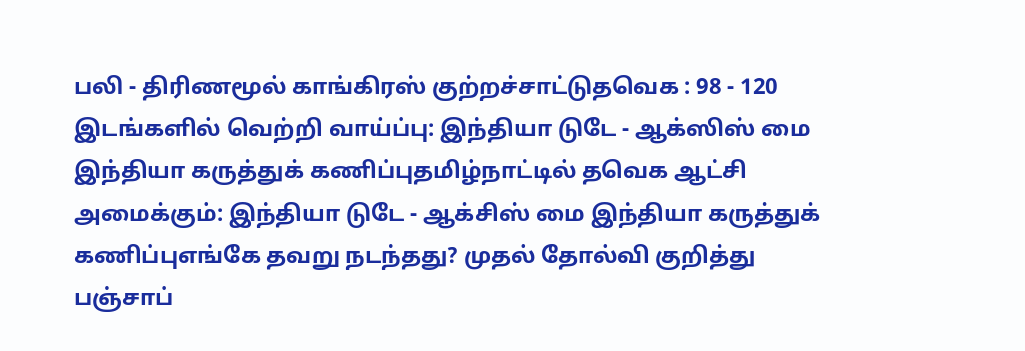பலி - திரிணமூல் காங்கிரஸ் குற்றச்சாட்டுதவெக : 98 - 120 இடங்களில் வெற்றி வாய்ப்பு: இந்தியா டுடே - ஆக்ஸிஸ் மை இந்தியா கருத்துக் கணிப்புதமிழ்நாட்டில் தவெக ஆட்சி அமைக்கும்: இந்தியா டுடே - ஆக்சிஸ் மை இந்தியா கருத்துக் கணிப்புஎங்கே தவறு நடந்தது? முதல் தோல்வி குறித்து பஞ்சாப்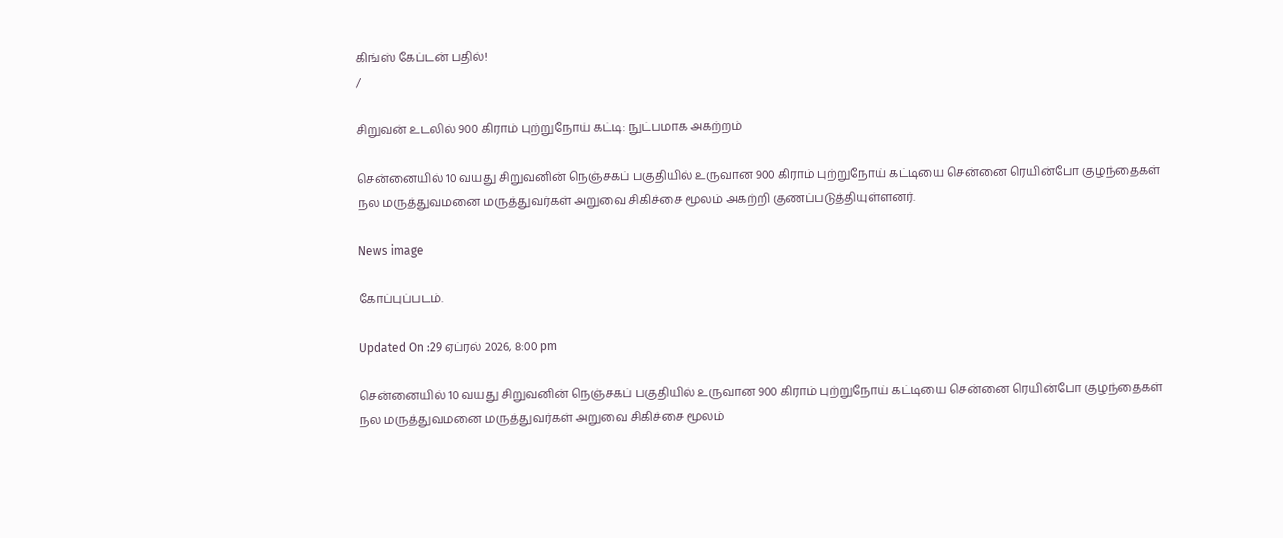கிங்ஸ் கேப்டன் பதில்!
/

சிறுவன் உடலில் 900 கிராம் புற்றுநோய் கட்டி: நுட்பமாக அகற்றம்

சென்னையில் 10 வயது சிறுவனின் நெஞ்சகப் பகுதியில் உருவான 900 கிராம் புற்றுநோய் கட்டியை சென்னை ரெயின்போ குழந்தைகள் நல மருத்துவமனை மருத்துவர்கள் அறுவை சிகிச்சை மூலம் அகற்றி குணப்படுத்தியுள்ளனர்.

News image

கோப்புப்படம்.

Updated On :29 ஏப்ரல் 2026, 8:00 pm

சென்னையில் 10 வயது சிறுவனின் நெஞ்சகப் பகுதியில் உருவான 900 கிராம் புற்றுநோய் கட்டியை சென்னை ரெயின்போ குழந்தைகள் நல மருத்துவமனை மருத்துவர்கள் அறுவை சிகிச்சை மூலம்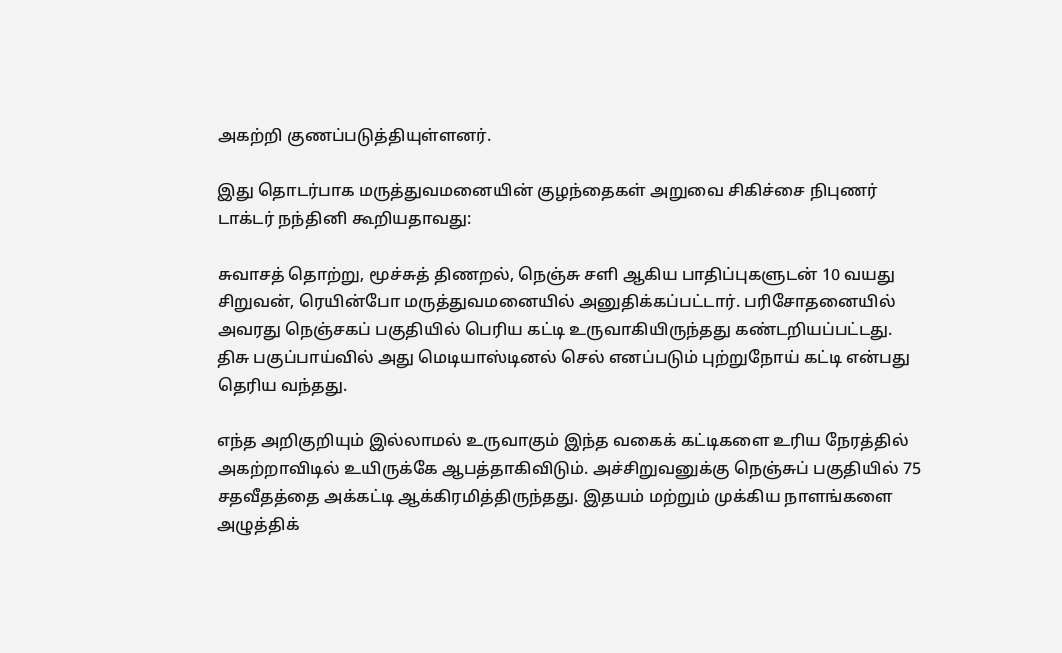அகற்றி குணப்படுத்தியுள்ளனர்.

இது தொடர்பாக மருத்துவமனையின் குழந்தைகள் அறுவை சிகிச்சை நிபுணர் டாக்டர் நந்தினி கூறியதாவது:

சுவாசத் தொற்று, மூச்சுத் திணறல், நெஞ்சு சளி ஆகிய பாதிப்புகளுடன் 10 வயது சிறுவன், ரெயின்போ மருத்துவமனையில் அனுதிக்கப்பட்டார். பரிசோதனையில் அவரது நெஞ்சகப் பகுதியில் பெரிய கட்டி உருவாகியிருந்தது கண்டறியப்பட்டது. திசு பகுப்பாய்வில் அது மெடியாஸ்டினல் செல் எனப்படும் புற்றுநோய் கட்டி என்பது தெரிய வந்தது.

எந்த அறிகுறியும் இல்லாமல் உருவாகும் இந்த வகைக் கட்டிகளை உரிய நேரத்தில் அகற்றாவிடில் உயிருக்கே ஆபத்தாகிவிடும். அச்சிறுவனுக்கு நெஞ்சுப் பகுதியில் 75 சதவீதத்தை அக்கட்டி ஆக்கிரமித்திருந்தது. இதயம் மற்றும் முக்கிய நாளங்களை அழுத்திக்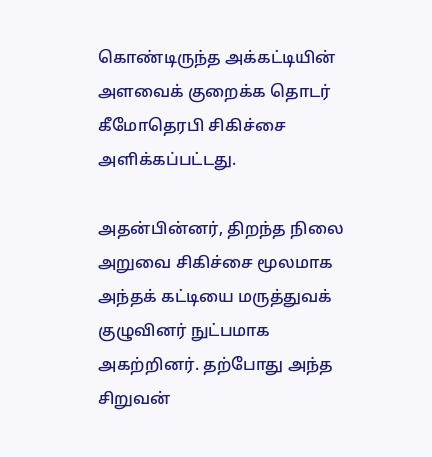கொண்டிருந்த அக்கட்டியின் அளவைக் குறைக்க தொடர் கீமோதெரபி சிகிச்சை அளிக்கப்பட்டது.

அதன்பின்னர், திறந்த நிலை அறுவை சிகிச்சை மூலமாக அந்தக் கட்டியை மருத்துவக் குழுவினர் நுட்பமாக அகற்றினர். தற்போது அந்த சிறுவன்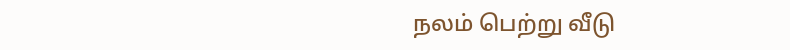நலம் பெற்று வீடு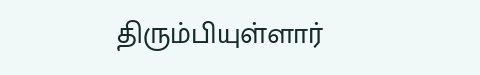திரும்பியுள்ளார்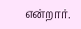என்றார்.